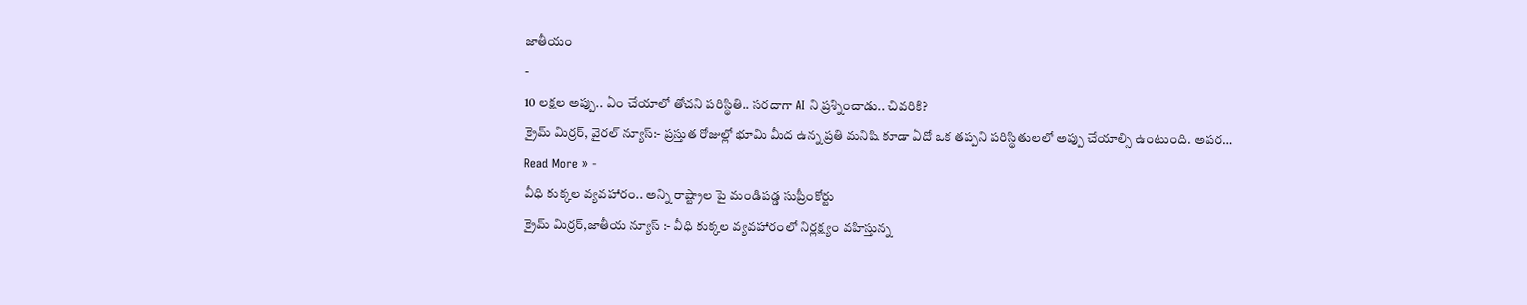జాతీయం
-
10 లక్షల అప్పు.. ఏం చేయాలో తోచని పరిస్థితి.. సరదాగా AI ని ప్రశ్నించాడు.. చివరికి?
క్రైమ్ మిర్రర్, వైరల్ న్యూస్:- ప్రస్తుత రోజుల్లో భూమి మీద ఉన్న ప్రతి మనిషి కూడా ఏదో ఒక తప్పని పరిస్థితులలో అప్పు చేయాల్సి ఉంటుంది. అపర…
Read More » -
వీధి కుక్కల వ్యవహారం.. అన్ని రాష్ట్రాల పై మండిపడ్డ సుప్రీంకోర్టు
క్రైమ్ మిర్రర్,జాతీయ న్యూస్ :- వీధి కుక్కల వ్యవహారంలో నిర్లక్ష్యం వహిస్తున్న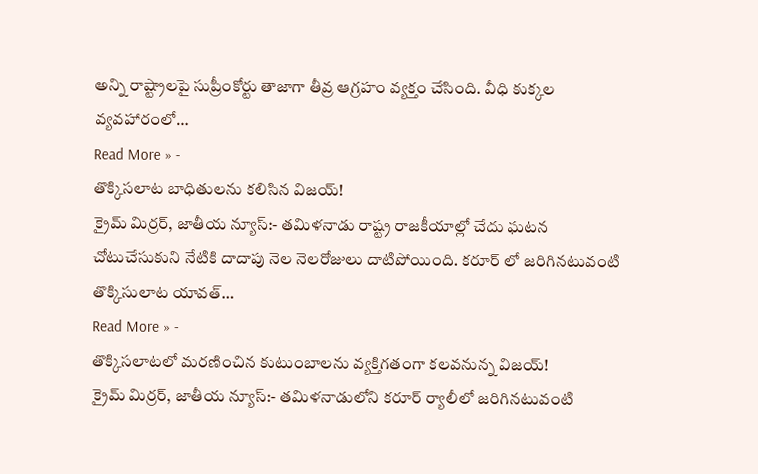అన్ని రాష్ట్రాలపై సుప్రీంకోర్టు తాజాగా తీవ్ర ఆగ్రహం వ్యక్తం చేసింది. వీధి కుక్కల వ్యవహారంలో…
Read More » -
తొక్కిసలాట బాధితులను కలిసిన విజయ్!
క్రైమ్ మిర్రర్, జాతీయ న్యూస్:- తమిళనాడు రాష్ట్ర రాజకీయాల్లో చేదు ఘటన చోటుచేసుకుని నేటికి దాదాపు నెల నెలరోజులు దాటిపోయింది. కరూర్ లో జరిగినటువంటి తొక్కిసులాట యావత్…
Read More » -
తొక్కిసలాటలో మరణించిన కుటుంబాలను వ్యక్తిగతంగా కలవనున్న విజయ్!
క్రైమ్ మిర్రర్, జాతీయ న్యూస్:- తమిళనాడులోని కరూర్ ర్యాలీలో జరిగినటువంటి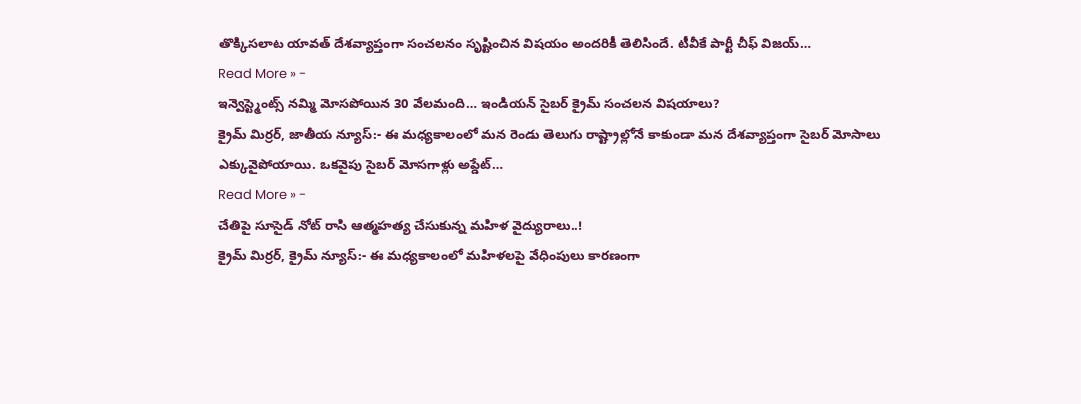తొక్కిసలాట యావత్ దేశవ్యాప్తంగా సంచలనం సృష్టించిన విషయం అందరికీ తెలిసిందే. టీవీకే పార్టీ చీఫ్ విజయ్…
Read More » -
ఇన్వెస్ట్మెంట్స్ నమ్మి మోసపోయిన 30 వేలమంది… ఇండియన్ సైబర్ క్రైమ్ సంచలన విషయాలు?
క్రైమ్ మిర్రర్, జాతీయ న్యూస్:- ఈ మధ్యకాలంలో మన రెండు తెలుగు రాష్ట్రాల్లోనే కాకుండా మన దేశవ్యాప్తంగా సైబర్ మోసాలు ఎక్కువైపోయాయి. ఒకవైపు సైబర్ మోసగాళ్లు అప్డేట్…
Read More » -
చేతిపై సూసైడ్ నోట్ రాసి ఆత్మహత్య చేసుకున్న మహిళ వైద్యురాలు..!
క్రైమ్ మిర్రర్, క్రైమ్ న్యూస్:- ఈ మధ్యకాలంలో మహిళలపై వేధింపులు కారణంగా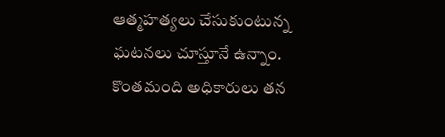ఆత్మహత్యలు చేసుకుంటున్న ఘటనలు చూస్తూనే ఉన్నాం. కొంతమంది అధికారులు తన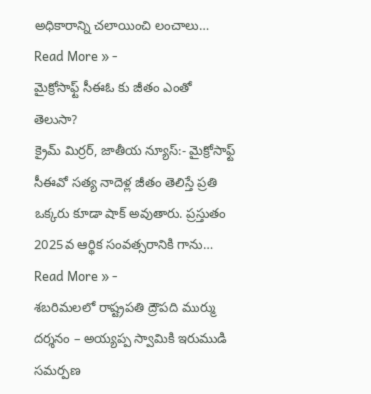అధికారాన్ని చలాయించి లంచాలు…
Read More » -
మైక్రోసాఫ్ట్ సీఈఓ కు జీతం ఎంతో తెలుసా?
క్రైమ్ మిర్రర్, జాతీయ న్యూస్:- మైక్రోసాఫ్ట్ సీఈవో సత్య నాదెళ్ల జీతం తెలిస్తే ప్రతి ఒక్కరు కూడా షాక్ అవుతారు. ప్రస్తుతం 2025వ ఆర్థిక సంవత్సరానికి గాను…
Read More » -
శబరిమలలో రాష్ట్రపతి ద్రౌపది ముర్ము దర్శనం – అయ్యప్ప స్వామికి ఇరుముడి సమర్పణ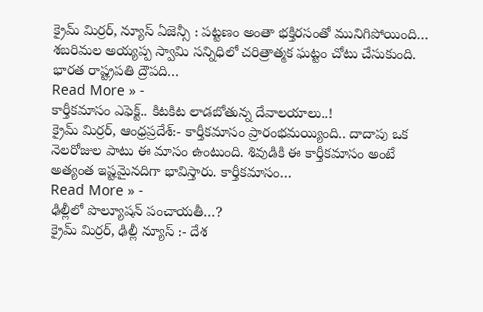క్రైమ్ మిర్రర్, న్యూస్ ఏజెన్సీ : పట్టణం అంతా భక్తిరసంతో మునిగిపోయింది… శబరిమల అయ్యప్ప స్వామి సన్నిధిలో చరిత్రాత్మక ఘట్టం చోటు చేసుకుంది. భారత రాష్ట్రపతి ద్రౌపది…
Read More » -
కార్తీకమాసం ఎఫెక్ట్.. కిటకిట లాడబోతున్న దేవాలయాలు..!
క్రైమ్ మిర్రర్, ఆంధ్రప్రదేశ్:- కార్తీకమాసం ప్రారంభమయ్యింది.. దాదాపు ఒక నెలరోజుల పాటు ఈ మాసం ఉంటుంది. శివుడికి ఈ కార్తీకమాసం అంటే అత్యంత ఇష్టమైనదిగా భావిస్తారు. కార్తీకమాసం…
Read More » -
ఢిల్లీలో పొల్యూషన్ పంచాయతీ…?
క్రైమ్ మిర్రర్, ఢిల్లీ న్యూస్ :- దేశ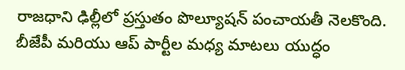రాజధాని ఢిల్లీలో ప్రస్తుతం పొల్యూషన్ పంచాయతీ నెలకొంది. బీజేపీ మరియు ఆప్ పార్టీల మధ్య మాటలు యుద్ధం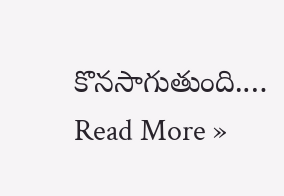కొనసాగుతుంది.…
Read More »